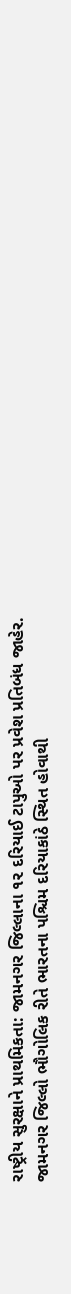રાષ્ટ્રીય સુરક્ષાને પ્રાથમિકતા: જામનગર જિલ્લાના ૧૨ દરિયાઈ ટાપુઓ પર પ્રવેશ પ્રતિબંધ જાહેર.
જામનગર જિલ્લો ભૌગોલિક રીતે ભારતના પશ્ચિમ દરિયાકાંઠે સ્થિત હોવાથી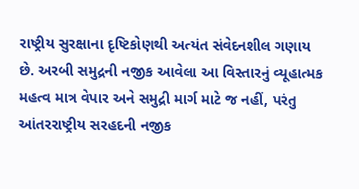રાષ્ટ્રીય સુરક્ષાના દૃષ્ટિકોણથી અત્યંત સંવેદનશીલ ગણાય છે. અરબી સમુદ્રની નજીક આવેલા આ વિસ્તારનું વ્યૂહાત્મક મહત્વ માત્ર વેપાર અને સમુદ્રી માર્ગ માટે જ નહીં, પરંતુ આંતરરાષ્ટ્રીય સરહદની નજીક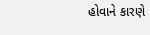હોવાને કારણે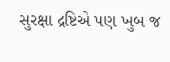સુરક્ષા દ્રષ્ટિએ પણ ખુબ જ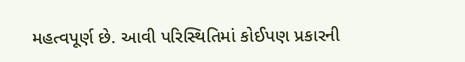મહત્વપૂર્ણ છે. આવી પરિસ્થિતિમાં કોઈપણ પ્રકારની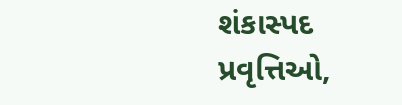શંકાસ્પદ પ્રવૃત્તિઓ,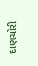દાણચોરી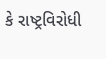કે રાષ્ટ્રવિરોધી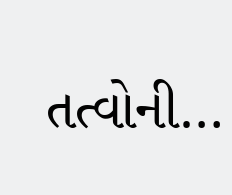તત્વોની…